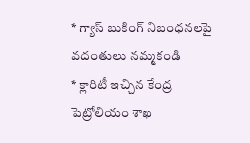* గ్యాస్ బుకింగ్ నిబంధనలపై వదంతులు నమ్మకండి
* క్లారిటీ ఇచ్చిన కేంద్ర పెట్రోలియం శాఖ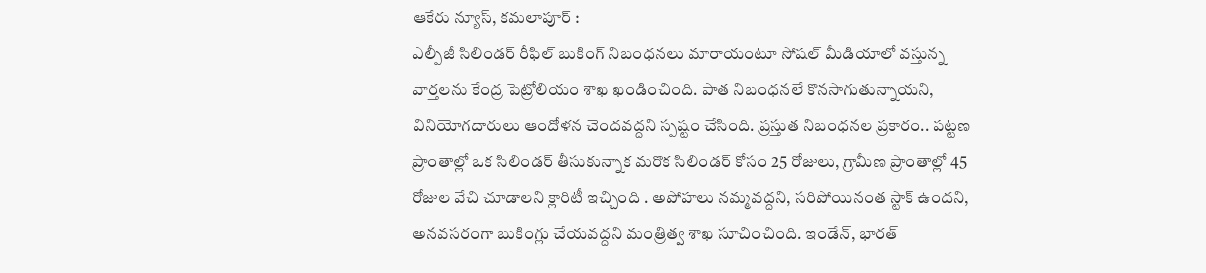ఆకేరు న్యూస్, కమలాపూర్ :
ఎల్పీజీ సిలిండర్ రీఫిల్ బుకింగ్ నిబంధనలు మారాయంటూ సోషల్ మీడియాలో వస్తున్న వార్తలను కేంద్ర పెట్రోలియం శాఖ ఖండించింది. పాత నిబంధనలే కొనసాగుతున్నాయని, వినియోగదారులు ఆందోళన చెందవద్దని స్పష్టం చేసింది. ప్రస్తుత నిబంధనల ప్రకారం.. పట్టణ ప్రాంతాల్లో ఒక సిలిండర్ తీసుకున్నాక మరొక సిలిండర్ కోసం 25 రోజులు, గ్రామీణ ప్రాంతాల్లో 45 రోజుల వేచి చూడాలని క్లారిటీ ఇచ్చింది . అపోహలు నమ్మవద్దని, సరిపోయినంత స్టాక్ ఉందని, అనవసరంగా బుకింగ్లు చేయవద్దని మంత్రిత్వ శాఖ సూచించింది. ఇండేన్, భారత్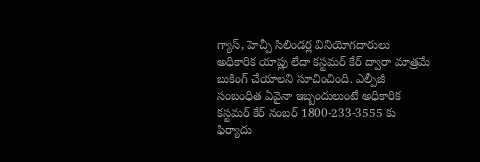గ్యాస్, హెచ్పీ సిలిండర్ల వినియోగదారులు అధికారిక యాప్లు లేదా కస్టమర్ కేర్ ద్వారా మాత్రమే బుకింగ్ చేయాలని సూచించింది. ఎల్పీజీ సంబంధిత ఏవైనా ఇబ్బందులుంటే అధికారిక కస్టమర్ కేర్ నంబర్ 1800-233-3555 కు ఫిర్యాదు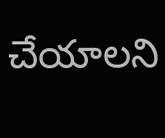చేయాలని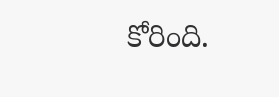కోరింది.